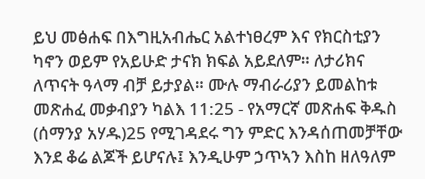ይህ መፅሐፍ በእግዚአብሔር አልተነፀረም እና የክርስቲያን ካኖን ወይም የአይሁድ ታናክ ክፍል አይደለም። ለታሪክና ለጥናት ዓላማ ብቻ ይታያል። ሙሉ ማብራሪያን ይመልከቱ መጽሐፈ መቃብያን ካልእ 11:25 - የአማርኛ መጽሐፍ ቅዱስ (ሰማንያ አሃዱ)25 የሚገዳደሩ ግን ምድር እንዳሰጠመቻቸው እንደ ቆሬ ልጆች ይሆናሉ፤ እንዲሁም ኃጥኣን እስከ ዘለዓለም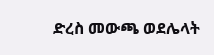ድረስ መውጫ ወደሌላት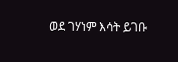ወደ ገሃነም እሳት ይገቡ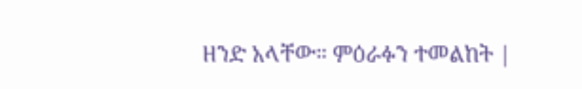ዘንድ አላቸው። ምዕራፉን ተመልከት |